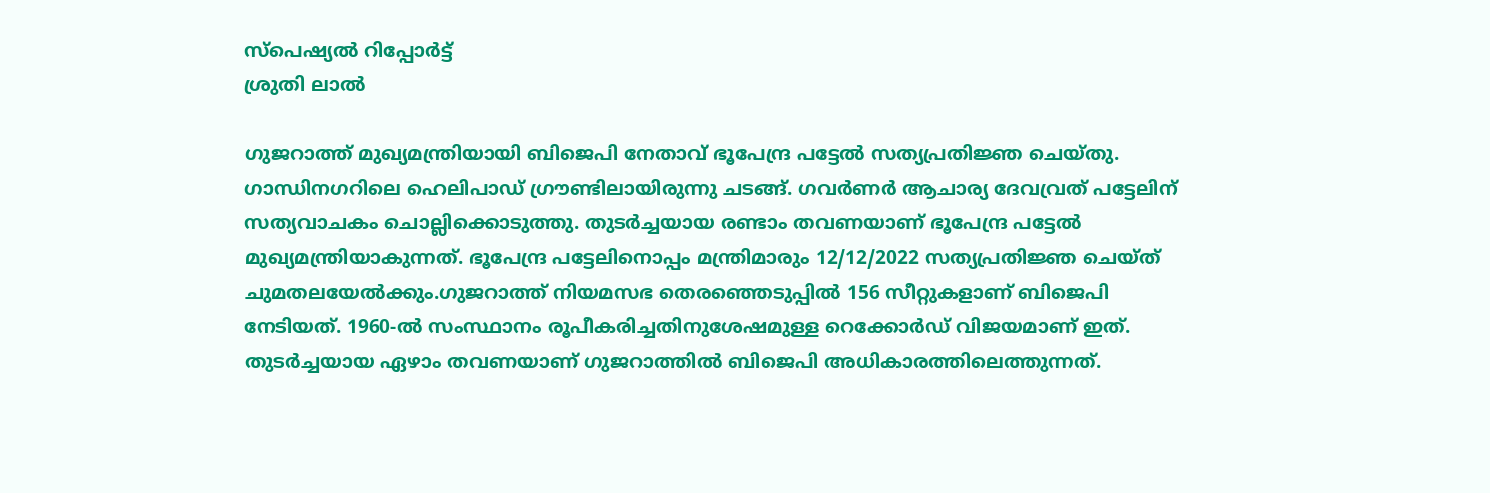സ്പെഷ്യൽ റിപ്പോര്‍ട്ട്
ശ്രുതി ലാൽ

ഗുജറാത്ത് മുഖ്യമന്ത്രിയായി ബിജെപി നേതാവ് ഭൂപേന്ദ്ര പട്ടേല്‍ സത്യപ്രതിജ്ഞ ചെയ്തു. ഗാന്ധിനഗറിലെ ഹെലിപാഡ് ഗ്രൗണ്ടിലായിരുന്നു ചടങ്ങ്. ഗവര്‍ണര്‍ ആചാര്യ ദേവവ്രത് പട്ടേലിന് സത്യവാചകം ചൊല്ലിക്കൊടുത്തു. തുടര്‍ച്ചയായ രണ്ടാം തവണയാണ് ഭൂപേന്ദ്ര പട്ടേല്‍ മുഖ്യമന്ത്രിയാകുന്നത്. ഭൂപേന്ദ്ര പട്ടേലിനൊപ്പം മന്ത്രിമാരും 12/12/2022 സത്യപ്രതിജ്ഞ ചെയ്ത് ചുമതലയേല്‍ക്കും.ഗുജറാത്ത് നിയമസഭ തെരഞ്ഞെടുപ്പില്‍ 156 സീറ്റുകളാണ് ബിജെപി നേടിയത്. 1960-ല്‍ സംസ്ഥാനം രൂപീകരിച്ചതിനുശേഷമുള്ള റെക്കോര്‍ഡ് വിജയമാണ് ഇത്. തുടര്‍ച്ചയായ ഏഴാം തവണയാണ് ഗുജറാത്തില്‍ ബിജെപി അധികാരത്തിലെത്തുന്നത്.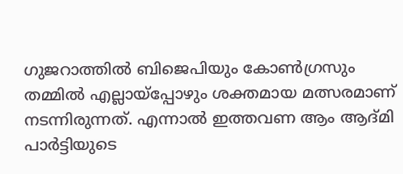ഗുജറാത്തില്‍ ബിജെപിയും കോണ്‍ഗ്രസും തമ്മില്‍ എല്ലായ്പ്പോഴും ശക്തമായ മത്സരമാണ് നടന്നിരുന്നത്. എന്നാല്‍ ഇത്തവണ ആം ആദ്മി പാര്‍ട്ടിയുടെ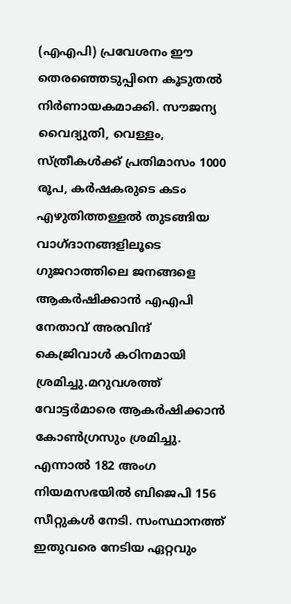(എഎപി) പ്രവേശനം ഈ തെരഞ്ഞെടുപ്പിനെ കൂടുതല്‍ നിര്‍ണായകമാക്കി. സൗജന്യ വൈദ്യുതി, വെള്ളം, സ്ത്രീകള്‍ക്ക് പ്രതിമാസം 1000 രൂപ, കര്‍ഷകരുടെ കടം എഴുതിത്തള്ളല്‍ തുടങ്ങിയ വാഗ്ദാനങ്ങളിലൂടെ ഗുജറാത്തിലെ ജനങ്ങളെ ആകര്‍ഷിക്കാന്‍ എഎപി നേതാവ് അരവിന്ദ് കെജ്രിവാള്‍ കഠിനമായി ശ്രമിച്ചു.മറുവശത്ത് വോട്ടര്‍മാരെ ആകര്‍ഷിക്കാന്‍ കോണ്‍ഗ്രസും ശ്രമിച്ചു. എന്നാല്‍ 182 അംഗ നിയമസഭയില്‍ ബിജെപി 156 സീറ്റുകള്‍ നേടി. സംസ്ഥാനത്ത് ഇതുവരെ നേടിയ ഏറ്റവും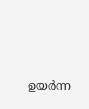ഉയര്‍ന്ന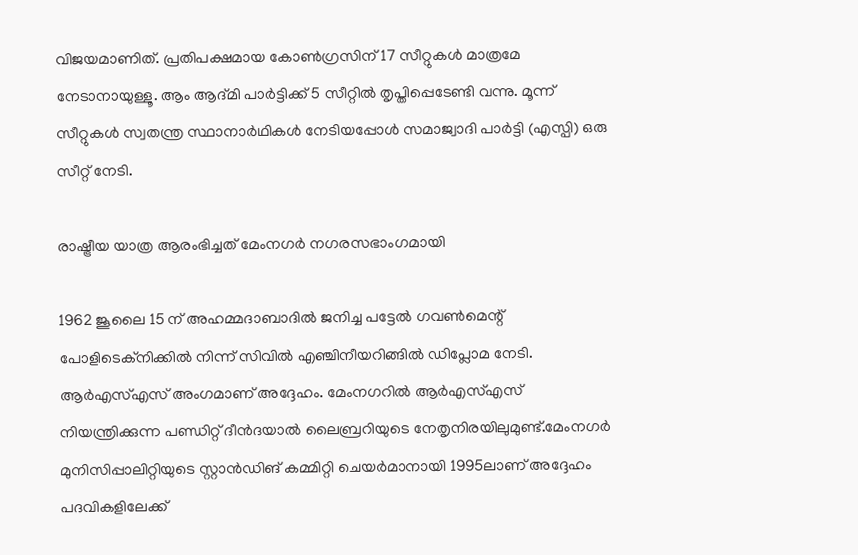വിജയമാണിത്. പ്രതിപക്ഷമായ കോണ്‍ഗ്രസിന് 17 സീറ്റുകള്‍ മാത്രമേ നേടാനായുള്ളൂ. ആം ആദ്മി പാര്‍ട്ടിക്ക് 5 സീറ്റില്‍ തൃപ്തിപ്പെടേണ്ടി വന്നു. മൂന്ന് സീറ്റുകള്‍ സ്വതന്ത്ര സ്ഥാനാര്‍ഥികള്‍ നേടിയപ്പോള്‍ സമാജ്വാദി പാര്‍ട്ടി (എസ്പി) ഒരു സീറ്റ് നേടി.

രാഷ്ട്രീയ യാത്ര ആരംഭിച്ചത് മേംനഗര്‍ നഗരസഭാംഗമായി

1962 ജൂലൈ 15 ന് അഹമ്മദാബാദില്‍ ജനിച്ച പട്ടേല്‍ ഗവണ്‍മെന്റ് പോളിടെക്നിക്കില്‍ നിന്ന് സിവില്‍ എഞ്ചിനീയറിങ്ങില്‍ ഡിപ്ലോമ നേടി. ആര്‍എസ്എസ് അംഗമാണ് അദ്ദേഹം. മേംനഗറില്‍ ആര്‍എസ്എസ് നിയന്ത്രിക്കുന്ന പണ്ഡിറ്റ് ദീന്‍ദയാല്‍ ലൈബ്രറിയുടെ നേതൃനിരയിലുമുണ്ട്.മേംനഗര്‍ മുനിസിപ്പാലിറ്റിയുടെ സ്റ്റാന്‍ഡിങ് കമ്മിറ്റി ചെയര്‍മാനായി 1995ലാണ് അദ്ദേഹം പദവികളിലേക്ക്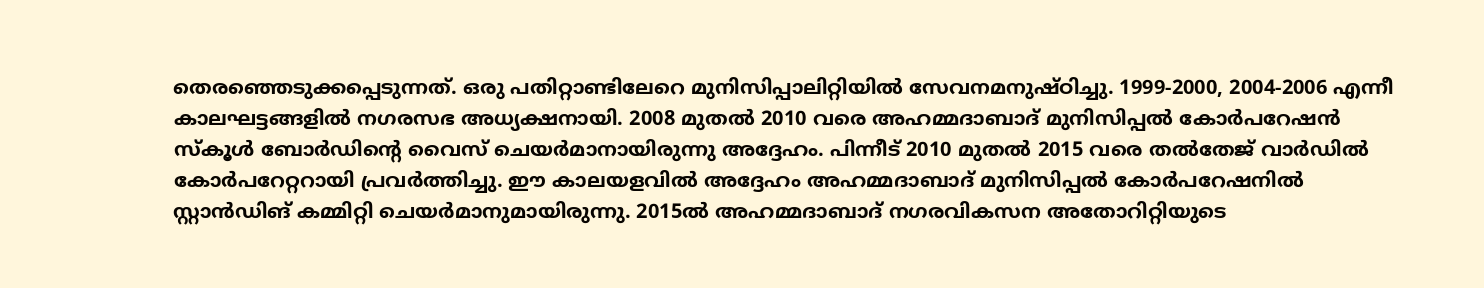തെരഞ്ഞെടുക്കപ്പെടുന്നത്. ഒരു പതിറ്റാണ്ടിലേറെ മുനിസിപ്പാലിറ്റിയില്‍ സേവനമനുഷ്ഠിച്ചു. 1999-2000, 2004-2006 എന്നീ കാലഘട്ടങ്ങളില്‍ നഗരസഭ അധ്യക്ഷനായി. 2008 മുതല്‍ 2010 വരെ അഹമ്മദാബാദ് മുനിസിപ്പല്‍ കോര്‍പറേഷന്‍ സ്‌കൂള്‍ ബോര്‍ഡിന്റെ വൈസ് ചെയര്‍മാനായിരുന്നു അദ്ദേഹം. പിന്നീട് 2010 മുതല്‍ 2015 വരെ തല്‍തേജ് വാര്‍ഡില്‍ കോര്‍പറേറ്ററായി പ്രവര്‍ത്തിച്ചു. ഈ കാലയളവില്‍ അദ്ദേഹം അഹമ്മദാബാദ് മുനിസിപ്പല്‍ കോര്‍പറേഷനില്‍ സ്റ്റാന്‍ഡിങ് കമ്മിറ്റി ചെയര്‍മാനുമായിരുന്നു. 2015ല്‍ അഹമ്മദാബാദ് നഗരവികസന അതോറിറ്റിയുടെ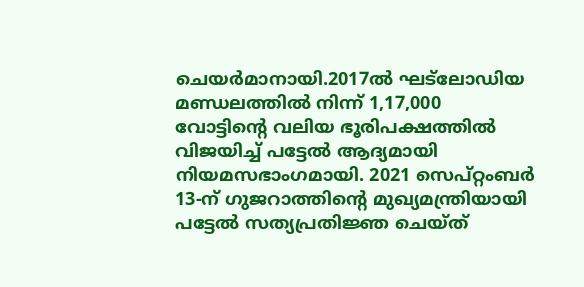ചെയര്‍മാനായി.2017ല്‍ ഘട്ലോഡിയ മണ്ഡലത്തില്‍ നിന്ന് 1,17,000 വോട്ടിന്റെ വലിയ ഭൂരിപക്ഷത്തില്‍ വിജയിച്ച് പട്ടേല്‍ ആദ്യമായി നിയമസഭാംഗമായി. 2021 സെപ്റ്റംബര്‍ 13-ന് ഗുജറാത്തിന്റെ മുഖ്യമന്ത്രിയായി പട്ടേല്‍ സത്യപ്രതിജ്ഞ ചെയ്ത്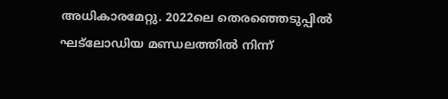അധികാരമേറ്റു. 2022ലെ തെരഞ്ഞെടുപ്പില്‍ ഘട്ലോഡിയ മണ്ഡലത്തില്‍ നിന്ന്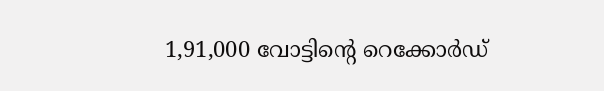1,91,000 വോട്ടിന്റെ റെക്കോര്‍ഡ്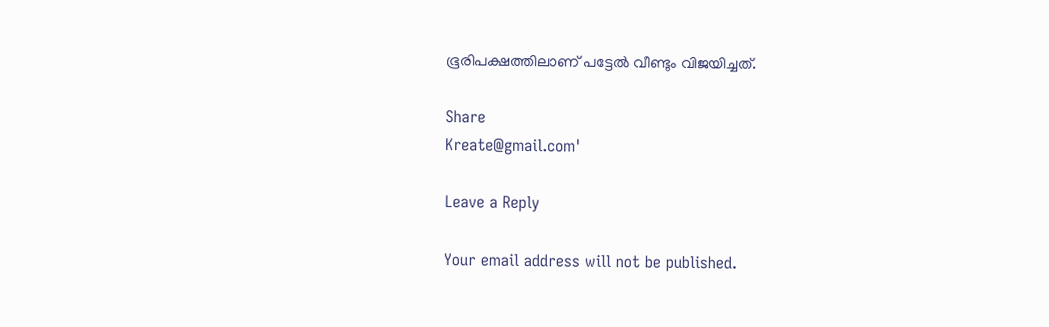ഭൂരിപക്ഷത്തിലാണ് പട്ടേല്‍ വീണ്ടും വിജയിച്ചത്.

Share
Kreate@gmail.com'

Leave a Reply

Your email address will not be published.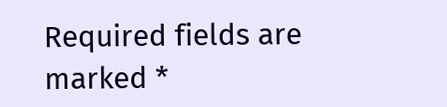Required fields are marked *